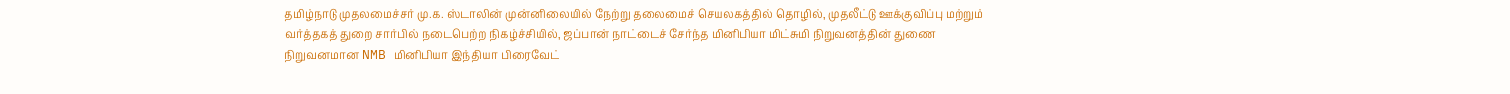தமிழ்நாடு முதலமைச்சர் மு.க. ஸ்டாலின் முன்னிலையில் நேற்று தலைமைச் செயலகத்தில் தொழில், முதலீட்டு ஊக்குவிப்பு மற்றும் வர்த்தகத் துறை சார்பில் நடைபெற்ற நிகழ்ச்சியில், ஜப்பான் நாட்டைச் சேர்ந்த மினிபியா மிட்சுமி நிறுவனத்தின் துணை நிறுவனமான NMB மினிபியா இந்தியா பிரைவேட்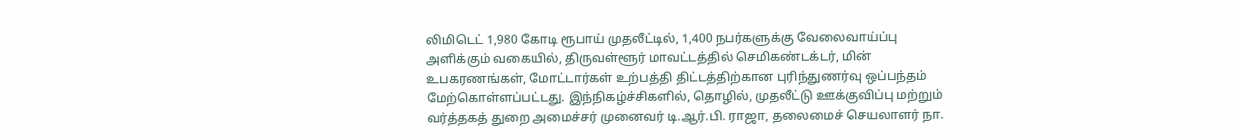லிமிடெட் 1,980 கோடி ரூபாய் முதலீட்டில், 1,400 நபர்களுக்கு வேலைவாய்ப்பு அளிக்கும் வகையில், திருவள்ளூர் மாவட்டத்தில் செமிகண்டக்டர், மின் உபகரணங்கள், மோட்டார்கள் உற்பத்தி திட்டத்திற்கான புரிந்துணர்வு ஒப்பந்தம் மேற்கொள்ளப்பட்டது. இந்நிகழ்ச்சிகளில், தொழில், முதலீட்டு ஊக்குவிப்பு மற்றும் வர்த்தகத் துறை அமைச்சர் முனைவர் டி.ஆர்.பி. ராஜா, தலைமைச் செயலாளர் நா.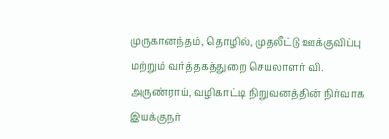முருகானந்தம், தொழில், முதலீட்டு ஊக்குவிப்பு மற்றும் வர்த்தகத்துறை செயலாளர் வி. அருண்ராய், வழிகாட்டி நிறுவனத்தின் நிர்வாக இயக்குநர்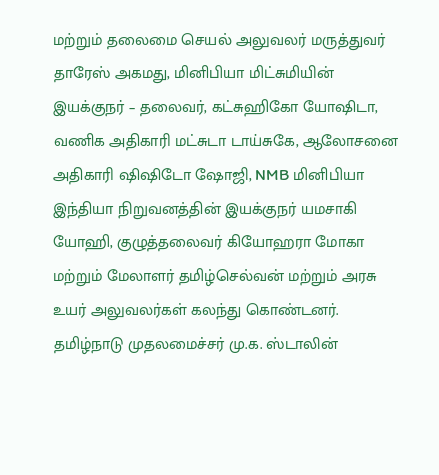மற்றும் தலைமை செயல் அலுவலர் மருத்துவர் தாரேஸ் அகமது, மினிபியா மிட்சுமியின் இயக்குநர் – தலைவர், கட்சுஹிகோ யோஷிடா, வணிக அதிகாரி மட்சுடா டாய்சுகே, ஆலோசனை அதிகாரி ஷிஷிடோ ஷோஜி, NMB மினிபியா இந்தியா நிறுவனத்தின் இயக்குநர் யமசாகி யோஹி, குழுத்தலைவர் கியோஹரா மோகா மற்றும் மேலாளர் தமிழ்செல்வன் மற்றும் அரசு உயர் அலுவலர்கள் கலந்து கொண்டனர்.
தமிழ்நாடு முதலமைச்சர் மு.க. ஸ்டாலின்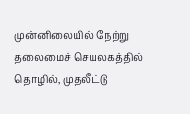முன்னிலையில் நேற்று தலைமைச் செயலகத்தில் தொழில், முதலீட்டு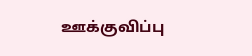ஊக்குவிப்பு